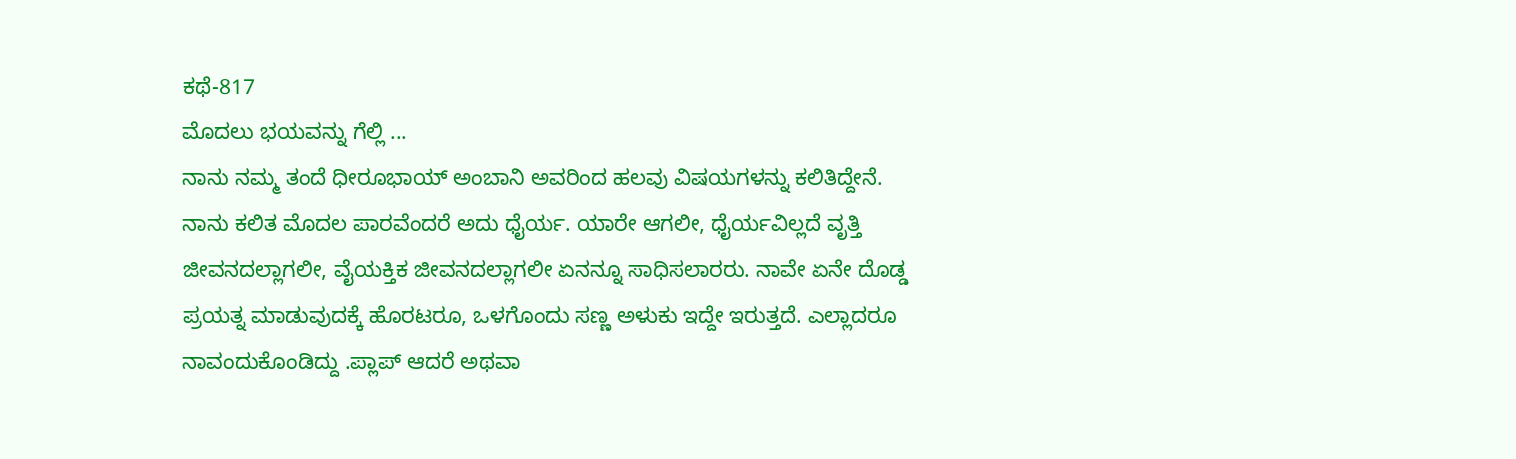ಕಥೆ-817
ಮೊದಲು ಭಯವನ್ನು ಗೆಲ್ಲಿ ...
ನಾನು ನಮ್ಮ ತಂದೆ ಧೀರೂಭಾಯ್ ಅಂಬಾನಿ ಅವರಿಂದ ಹಲವು ವಿಷಯಗಳನ್ನು ಕಲಿತಿದ್ದೇನೆ. ನಾನು ಕಲಿತ ಮೊದಲ ಪಾರವೆಂದರೆ ಅದು ಧೈರ್ಯ. ಯಾರೇ ಆಗಲೀ, ಧೈರ್ಯವಿಲ್ಲದೆ ವೃತ್ತಿ ಜೀವನದಲ್ಲಾಗಲೀ, ವೈಯಕ್ತಿಕ ಜೀವನದಲ್ಲಾಗಲೀ ಏನನ್ನೂ ಸಾಧಿಸಲಾರರು. ನಾವೇ ಏನೇ ದೊಡ್ಡ ಪ್ರಯತ್ನ ಮಾಡುವುದಕ್ಕೆ ಹೊರಟರೂ, ಒಳಗೊಂದು ಸಣ್ಣ ಅಳುಕು ಇದ್ದೇ ಇರುತ್ತದೆ. ಎಲ್ಲಾದರೂ ನಾವಂದುಕೊಂಡಿದ್ದು .ಪ್ಲಾಪ್ ಆದರೆ ಅಥವಾ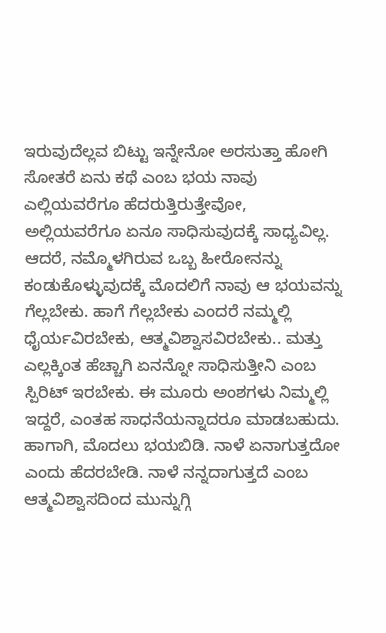ಇರುವುದೆಲ್ಲವ ಬಿಟ್ಟು ಇನ್ನೇನೋ ಅರಸುತ್ತಾ ಹೋಗಿ ಸೋತರೆ ಏನು ಕಥೆ ಎಂಬ ಭಯ ನಾವು ಎಲ್ಲಿಯವರೆಗೂ ಹೆದರುತ್ತಿರುತ್ತೇವೋ, ಅಲ್ಲಿಯವರೆಗೂ ಏನೂ ಸಾಧಿಸುವುದಕ್ಕೆ ಸಾಧ್ಯವಿಲ್ಲ. ಆದರೆ, ನಮ್ಮೊಳಗಿರುವ ಒಬ್ಬ ಹೀರೋನನ್ನು ಕಂಡುಕೊಳ್ಳುವುದಕ್ಕೆ ಮೊದಲಿಗೆ ನಾವು ಆ ಭಯವನ್ನು ಗೆಲ್ಲಬೇಕು. ಹಾಗೆ ಗೆಲ್ಲಬೇಕು ಎಂದರೆ ನಮ್ಮಲ್ಲಿ ಧೈರ್ಯವಿರಬೇಕು, ಆತ್ಮವಿಶ್ವಾಸವಿರಬೇಕು.. ಮತ್ತು ಎಲ್ಲಕ್ಕಿಂತ ಹೆಚ್ಚಾಗಿ ಏನನ್ನೋ ಸಾಧಿಸುತ್ತೀನಿ ಎಂಬ ಸ್ಪಿರಿಟ್ ಇರಬೇಕು. ಈ ಮೂರು ಅಂಶಗಳು ನಿಮ್ಮಲ್ಲಿ ಇದ್ದರೆ, ಎಂತಹ ಸಾಧನೆಯನ್ನಾದರೂ ಮಾಡಬಹುದು. ಹಾಗಾಗಿ, ಮೊದಲು ಭಯಬಿಡಿ. ನಾಳೆ ಏನಾಗುತ್ತದೋ ಎಂದು ಹೆದರಬೇಡಿ. ನಾಳೆ ನನ್ನದಾಗುತ್ತದೆ ಎಂಬ ಆತ್ಮವಿಶ್ವಾಸದಿಂದ ಮುನ್ನುಗ್ಗಿ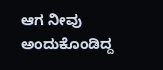ಆಗ ನೀವು ಅಂದುಕೊಂಡಿದ್ದ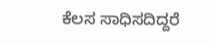ಕೆಲಸ ಸಾಧಿಸದಿದ್ದರೆ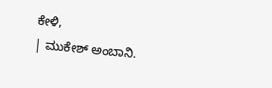ಕೇಳಿ,
| ಮುಕೇಶ್ ಅಂಬಾನಿ.